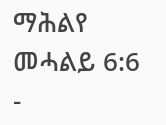ማሕልየ መሓልይ 6:6 -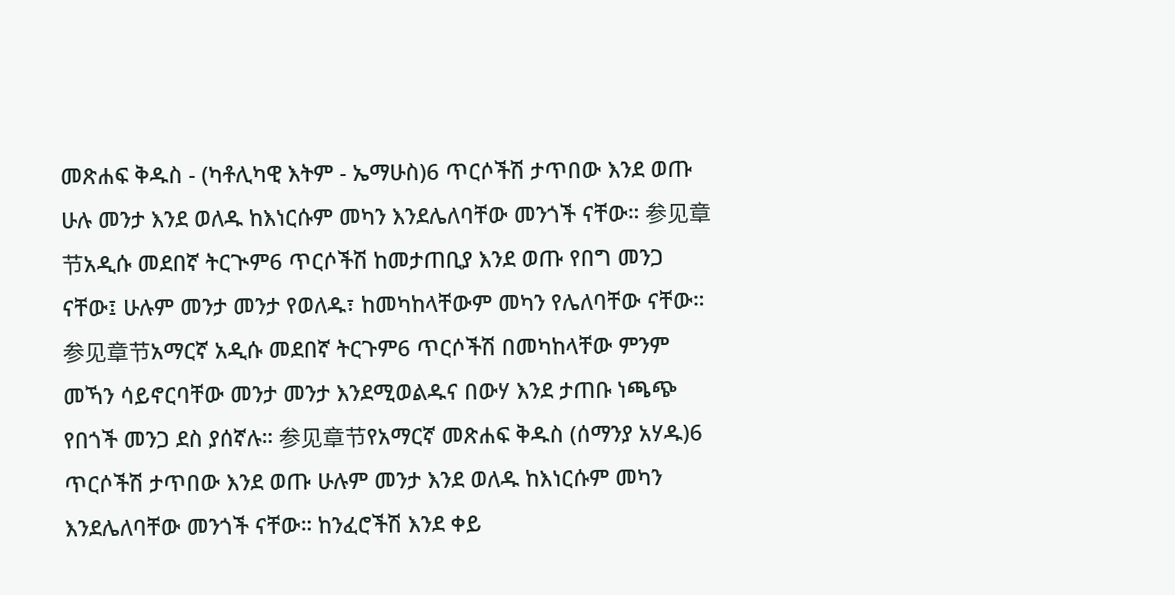መጽሐፍ ቅዱስ - (ካቶሊካዊ እትም - ኤማሁስ)6 ጥርሶችሽ ታጥበው እንደ ወጡ ሁሉ መንታ እንደ ወለዱ ከእነርሱም መካን እንደሌለባቸው መንጎች ናቸው። 参见章节አዲሱ መደበኛ ትርጒም6 ጥርሶችሽ ከመታጠቢያ እንደ ወጡ የበግ መንጋ ናቸው፤ ሁሉም መንታ መንታ የወለዱ፣ ከመካከላቸውም መካን የሌለባቸው ናቸው። 参见章节አማርኛ አዲሱ መደበኛ ትርጉም6 ጥርሶችሽ በመካከላቸው ምንም መኻን ሳይኖርባቸው መንታ መንታ እንደሚወልዱና በውሃ እንደ ታጠቡ ነጫጭ የበጎች መንጋ ደስ ያሰኛሉ። 参见章节የአማርኛ መጽሐፍ ቅዱስ (ሰማንያ አሃዱ)6 ጥርሶችሽ ታጥበው እንደ ወጡ ሁሉም መንታ እንደ ወለዱ ከእነርሱም መካን እንደሌለባቸው መንጎች ናቸው። ከንፈሮችሽ እንደ ቀይ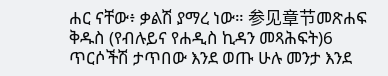ሐር ናቸው፥ ቃልሽ ያማረ ነው። 参见章节መጽሐፍ ቅዱስ (የብሉይና የሐዲስ ኪዳን መጻሕፍት)6 ጥርሶችሽ ታጥበው እንደ ወጡ ሁሉ መንታ እንደ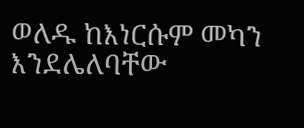ወለዱ ከእነርሱም መካን እንደሌለባቸው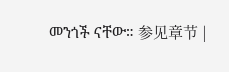መንጎች ናቸው። 参见章节 |